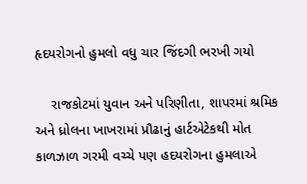હૃદયરોગનો હુમલો વધુ ચાર જિંદગી ભરખી ગયો

    રાજકોટમાં યુવાન અને પરિણીતા, શાપરમાં શ્રમિક અને ધ્રોલના ખાખરામાં પ્રૌઢાનું હાર્ટએટેકથી મોત કાળઝાળ ગરમી વચ્ચે પણ હદયરોગના હુમલાએ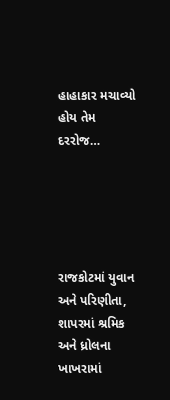હાહાકાર મચાવ્યો હોય તેમ દરરોજ…





રાજકોટમાં યુવાન અને પરિણીતા, શાપરમાં શ્રમિક અને ધ્રોલના ખાખરામાં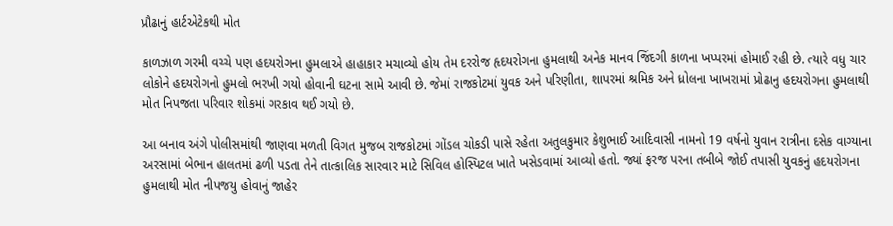પ્રૌઢાનું હાર્ટએટેકથી મોત

કાળઝાળ ગરમી વચ્ચે પણ હદયરોગના હુમલાએ હાહાકાર મચાવ્યો હોય તેમ દરરોજ હૃદયરોગના હુમલાથી અનેક માનવ જિંદગી કાળના ખપ્પરમાં હોમાઈ રહી છે. ત્યારે વધુ ચાર લોકોને હદયરોગનો હુમલો ભરખી ગયો હોવાની ઘટના સામે આવી છે. જેમાં રાજકોટમાં યુવક અને પરિણીતા, શાપરમાં શ્રમિક અને ધ્રોલના ખાખરામાં પ્રોઢાનુ હદયરોગના હુમલાથી મોત નિપજતા પરિવાર શોકમાં ગરકાવ થઈ ગયો છે.

આ બનાવ અંગે પોલીસમાંથી જાણવા મળતી વિગત મુજબ રાજકોટમાં ગોંડલ ચોકડી પાસે રહેતા અતુલકુમાર કેશુભાઈ આદિવાસી નામનો 19 વર્ષનો યુવાન રાત્રીના દસેક વાગ્યાના અરસામાં બેભાન હાલતમાં ઢળી પડતા તેને તાત્કાલિક સારવાર માટે સિવિલ હોસ્પિટલ ખાતે ખસેડવામાં આવ્યો હતો. જ્યાં ફરજ પરના તબીબે જોઈ તપાસી યુવકનું હદયરોગના હુમલાથી મોત નીપજયુ હોવાનું જાહેર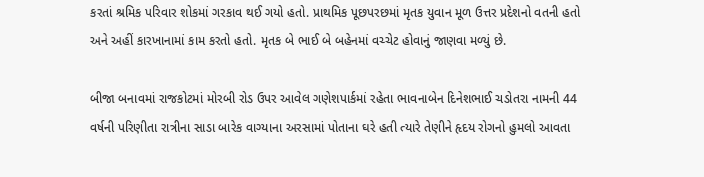કરતાં શ્રમિક પરિવાર શોકમાં ગરકાવ થઈ ગયો હતો. પ્રાથમિક પૂછપરછમાં મૃતક યુવાન મૂળ ઉત્તર પ્રદેશનો વતની હતો અને અહીં કારખાનામાં કામ કરતો હતો. મૃતક બે ભાઈ બે બહેનમાં વચ્ચેટ હોવાનું જાણવા મળ્યું છે.

બીજા બનાવમાં રાજકોટમાં મોરબી રોડ ઉપર આવેલ ગણેશપાર્કમાં રહેતા ભાવનાબેન દિનેશભાઈ ચડોતરા નામની 44 વર્ષની પરિણીતા રાત્રીના સાડા બારેક વાગ્યાના અરસામાં પોતાના ઘરે હતી ત્યારે તેણીને હૃદય રોગનો હુમલો આવતા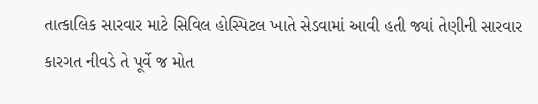તાત્કાલિક સારવાર માટે સિવિલ હોસ્પિટલ ખાતે સેડવામાં આવી હતી જ્યાં તેણીની સારવાર કારગત નીવડે તે પૂર્વે જ મોત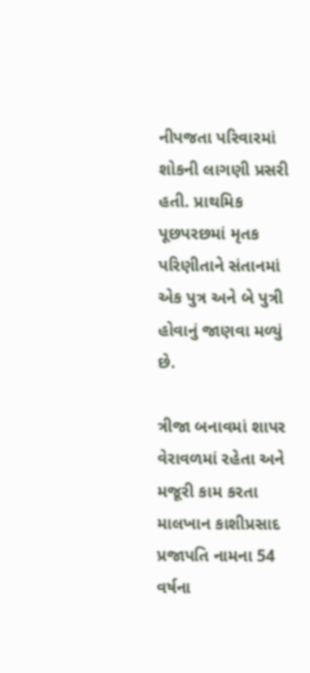નીપજતા પરિવારમાં શોકની લાગણી પ્રસરી હતી. પ્રાથમિક પૂછપરછમાં મૃતક પરિણીતાને સંતાનમાં એક પુત્ર અને બે પુત્રી હોવાનું જાણવા મળ્યું છે.

ત્રીજા બનાવમાં શાપર વેરાવળમાં રહેતા અને મજૂરી કામ કરતા માલખાન કાશીપ્રસાદ પ્રજાપતિ નામના 54 વર્ષના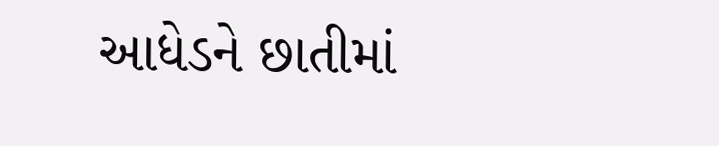આધેડને છાતીમાં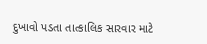દુખાવો પડતા તાત્કાલિક સારવાર માટે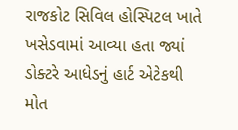રાજકોટ સિવિલ હોસ્પિટલ ખાતે ખસેડવામાં આવ્યા હતા જ્યાં ડોક્ટરે આધેડનું હાર્ટ એટેકથી મોત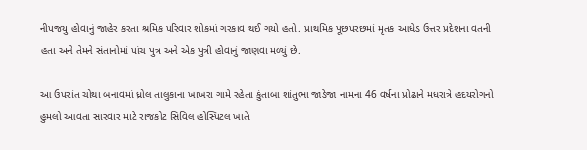નીપજયુ હોવાનું જાહેર કરતા શ્રમિક પરિવાર શોકમાં ગરકાવ થઈ ગયો હતો. પ્રાથમિક પૂછપરછમાં મૃતક આધેડ ઉત્તર પ્રદેશના વતની હતા અને તેમને સંતાનોમાં પાંચ પુત્ર અને એક પુત્રી હોવાનું જાણવા મળ્યું છે.

આ ઉપરાંત ચોથા બનાવમાં ધ્રોલ તાલુકાના ખાખરા ગામે રહેતા કુંતાબા શાંતુભા જાડેજા નામના 46 વર્ષના પ્રોઢાને મધરાત્રે હદયરોગનો હુમલો આવતા સારવાર માટે રાજકોટ સિવિલ હોસ્પિટલ ખાતે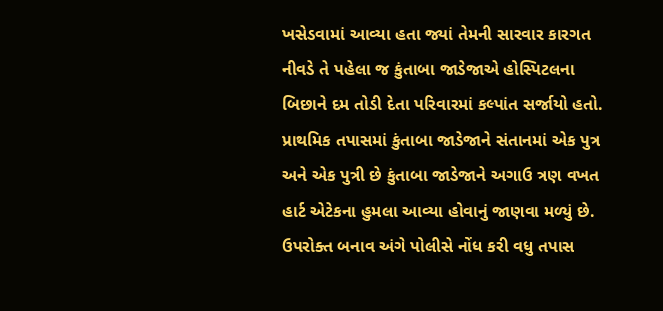ખસેડવામાં આવ્યા હતા જ્યાં તેમની સારવાર કારગત નીવડે તે પહેલા જ કુંતાબા જાડેજાએ હોસ્પિટલના બિછાને દમ તોડી દેતા પરિવારમાં કલ્પાંત સર્જાયો હતો. પ્રાથમિક તપાસમાં કુંતાબા જાડેજાને સંતાનમાં એક પુત્ર અને એક પુત્રી છે કુંતાબા જાડેજાને અગાઉ ત્રણ વખત હાર્ટ એટેકના હુમલા આવ્યા હોવાનું જાણવા મળ્યું છે. ઉપરોક્ત બનાવ અંગે પોલીસે નોંધ કરી વધુ તપાસ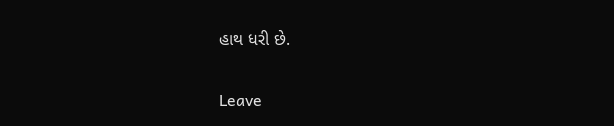હાથ ધરી છે.

Leave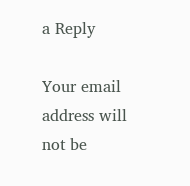a Reply

Your email address will not be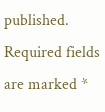published. Required fields are marked *